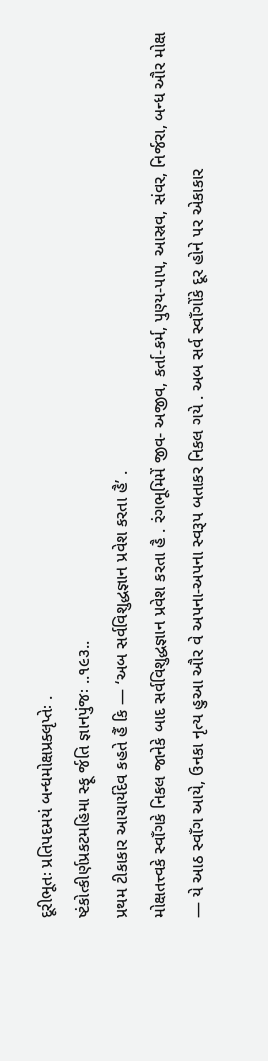દૂરીભૂતઃ પ્રતિપદમયં બન્ધમોક્ષપ્રક્લૃપ્તેઃ .
ષ્ટંકોત્કીર્ણપ્રકટમહિમા સ્ફૂ ર્જતિ જ્ઞાનપુંજઃ ..૧૯૩..
પ્રથમ ટીકાકાર આચાર્યદેવ કહતે હૈં કિ — ‘અબ સર્વવિશુદ્ધજ્ઞાન પ્રવેશ કરતા હૈ’ .
મોક્ષતત્ત્વકે સ્વાઁગકે નિકલ જાનેકે બાદ સર્વવિશુદ્ધજ્ઞાન પ્રવેશ કરતા હૈ . રંગભૂમિમેં જીવ- અજીવ, કર્તા-કર્મ, પુણ્ય-પાપ, આસ્રવ, સંવર, નિર્જરા, બન્ધ ઔર મોક્ષ — યે આઠ સ્વાઁગ આયે, ઉનકા નૃત્ય હુઆ ઔર વે અપના-અપના સ્વરૂપ બતાકર નિકલ ગયે . અબ સર્વ સ્વાઁગોંકે દૂર હોને પર એકાકાર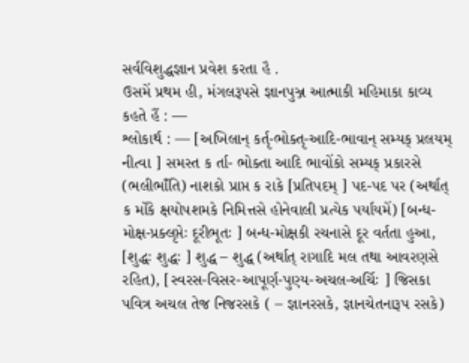સર્વવિશુદ્ધજ્ઞાન પ્રવેશ કરતા હૈ .
ઉસમેં પ્રથમ હી, મંગલરૂપસે જ્ઞાનપુઞ્જ આત્માકી મહિમાકા કાવ્ય કહતે હૈં : —
શ્લોકાર્થ : — [અખિલાન્ કર્તૃ-ભોક્તૃ-આદિ-ભાવાન્ સમ્યક્ પ્રલયમ્ નીત્વા ] સમસ્ત ક ર્તા- ભોક્તા આદિ ભાવોંકો સમ્યક્ પ્રકારસે (ભલીભાઁતિ) નાશકો પ્રાપ્ત ક રાકે [પ્રતિપદમ્ ] પદ-પદ પર (અર્થાત્ ક ર્મોંકે ક્ષયોપશમકે નિમિત્તસે હોનેવાલી પ્રત્યેક પર્યાયમેં) [બન્ધ-મોક્ષ-પ્રક્લૃપ્તેઃ દૂરીભૂતઃ ] બન્ધ-મોક્ષકી રચનાસે દૂર વર્તતા હુઆ, [શુદ્ધઃ શુદ્ધઃ ] શુદ્ધ – શુદ્ધ (અર્થાત્ રાગાદિ મલ તથા આવરણસે રહિત), [સ્વરસ-વિસર-આપૂર્ણ-પુણ્ય-અચલ-અર્ચિઃ ] જિસકા પવિત્ર અચલ તેજ નિજરસકે ( – જ્ઞાનરસકે, જ્ઞાનચેતનારૂપ રસકે)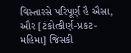વિસ્તારસે પરિપૂર્ણ હૈ ઐસા, ઔર [ટંકોત્કીર્ણ-પ્રકટ-મહિમા] જિસકી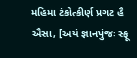મહિમા ટંકોત્કીર્ણ પ્રગટ હૈ ઐસા, [અયં જ્ઞાનપુંજઃ સ્ફૂ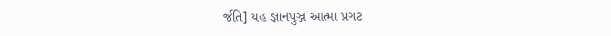ર્જતિ] યહ જ્ઞાનપુઞ્જ આત્મા પ્રગટ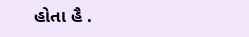હોતા હૈ .